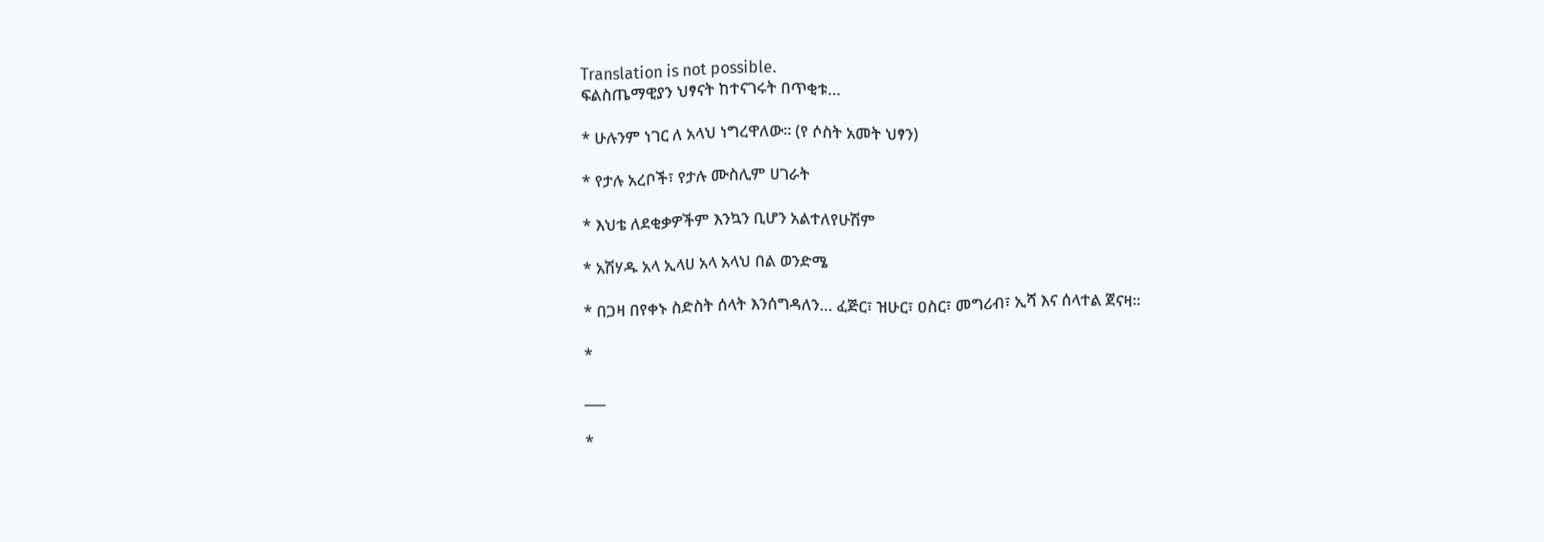Translation is not possible.
ፍልስጤማዊያን ህፃናት ከተናገሩት በጥቂቱ…

* ሁሉንም ነገር ለ አላህ ነግረዋለው። (የ ሶስት አመት ህፃን)

* የታሉ አረቦች፣ የታሉ ሙስሊም ሀገራት

* እህቴ ለደቂቃዎችም እንኳን ቢሆን አልተለየሁሽም

* አሽሃዱ አላ ኢላሀ አላ አላህ በል ወንድሜ

* በጋዛ በየቀኑ ስድስት ሰላት እንሰግዳለን… ፈጅር፣ ዝሁር፣ ዐስር፣ መግሪብ፣ ኢሻ እና ሰላተል ጀናዛ።

*

___

*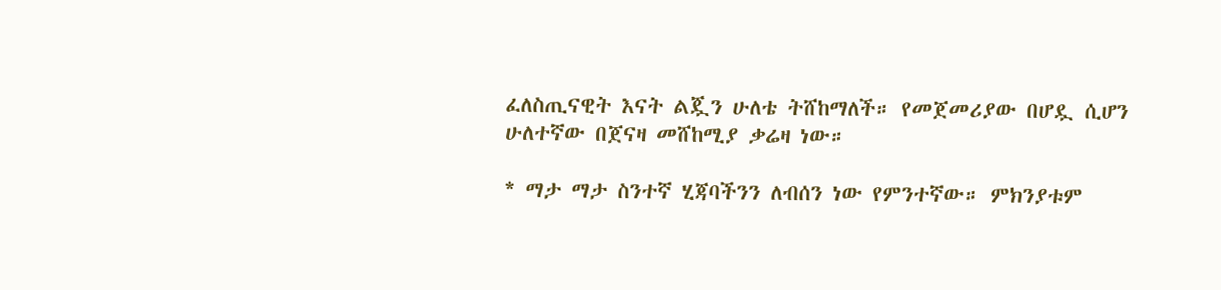ፈለስጢናዊት እናት ልጇን ሁለቴ ትሸከማለች። የመጀመሪያው በሆዷ ሲሆን ሁለተኛው በጀናዛ መሸከሚያ ቃሬዛ ነው።

* ማታ ማታ ስንተኛ ሂጃባችንን ለብሰን ነው የምንተኛው። ምክንያቱም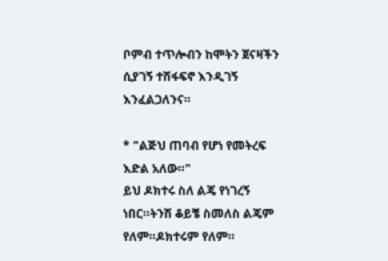ቦምብ ተጥሎብን ከሞትን ጀናዛችን ሲያገኝ ተሸፋፍኖ እንዲገኝ እንፈልጋለንና።

* "ልጅህ ጠባብ የሆነ የመትረፍ እድል አለው።"
ይህ ዶክተሩ ስለ ልጄ የነገረኝ ነበር።ትንሽ ቆይቼ ስመለስ ልጄም የለም።ዶክተሩም የለም።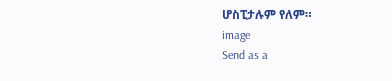ሆስፒታሉም የለም።
image
Send as a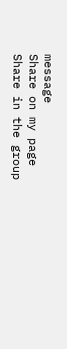message
Share on my page
Share in the group